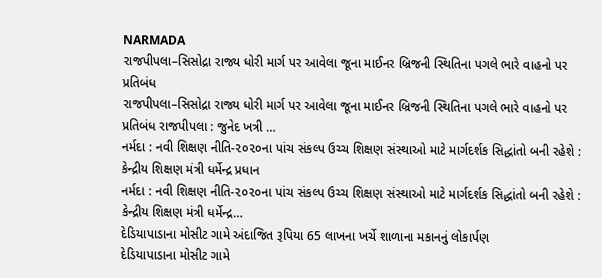NARMADA
રાજપીપલા–સિસોદ્રા રાજ્ય ધોરી માર્ગ પર આવેલા જૂના માઈનર બ્રિજની સ્થિતિના પગલે ભારે વાહનો પર પ્રતિબંધ
રાજપીપલા–સિસોદ્રા રાજ્ય ધોરી માર્ગ પર આવેલા જૂના માઈનર બ્રિજની સ્થિતિના પગલે ભારે વાહનો પર પ્રતિબંધ રાજપીપલા : જુનેદ ખત્રી …
નર્મદા : નવી શિક્ષણ નીતિ-૨૦૨૦ના પાંચ સંકલ્પ ઉચ્ચ શિક્ષણ સંસ્થાઓ માટે માર્ગદર્શક સિદ્ધાંતો બની રહેશે : કેન્દ્રીય શિક્ષણ મંત્રી ધર્મેન્દ્ર પ્રધાન
નર્મદા : નવી શિક્ષણ નીતિ-૨૦૨૦ના પાંચ સંકલ્પ ઉચ્ચ શિક્ષણ સંસ્થાઓ માટે માર્ગદર્શક સિદ્ધાંતો બની રહેશે : કેન્દ્રીય શિક્ષણ મંત્રી ધર્મેન્દ્ર…
દેડિયાપાડાના મોસીટ ગામે અંદાજિત રૂપિયા 65 લાખના ખર્ચે શાળાના મકાનનું લોકાર્પણ
દેડિયાપાડાના મોસીટ ગામે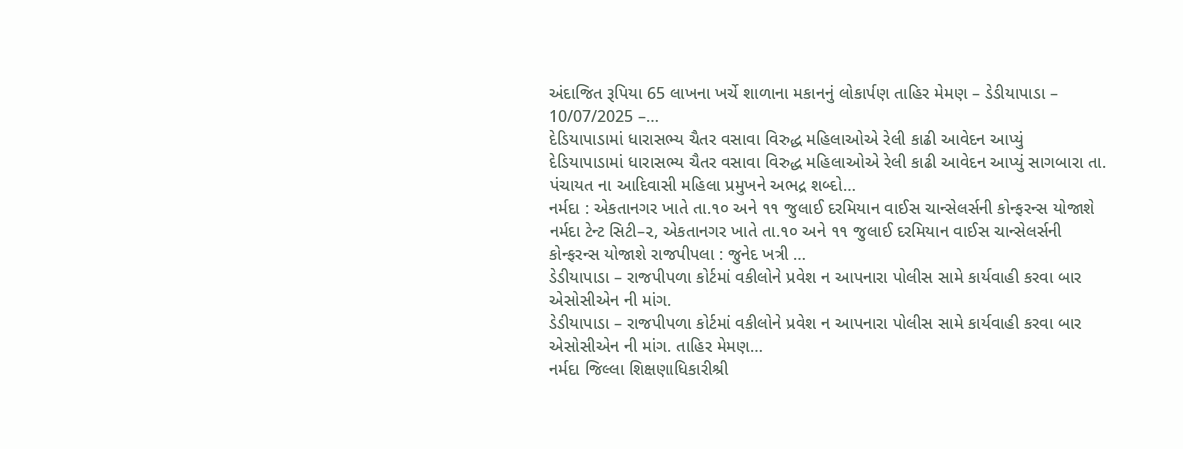અંદાજિત રૂપિયા 65 લાખના ખર્ચે શાળાના મકાનનું લોકાર્પણ તાહિર મેમણ – ડેડીયાપાડા – 10/07/2025 –…
દેડિયાપાડામાં ધારાસભ્ય ચૈતર વસાવા વિરુદ્ધ મહિલાઓએ રેલી કાઢી આવેદન આપ્યું
દેડિયાપાડામાં ધારાસભ્ય ચૈતર વસાવા વિરુદ્ધ મહિલાઓએ રેલી કાઢી આવેદન આપ્યું સાગબારા તા. પંચાયત ના આદિવાસી મહિલા પ્રમુખને અભદ્ર શબ્દો…
નર્મદા : એકતાનગર ખાતે તા.૧૦ અને ૧૧ જુલાઈ દરમિયાન વાઈસ ચાન્સેલર્સની કોન્ફરન્સ યોજાશે
નર્મદા ટેન્ટ સિટી–૨, એકતાનગર ખાતે તા.૧૦ અને ૧૧ જુલાઈ દરમિયાન વાઈસ ચાન્સેલર્સની કોન્ફરન્સ યોજાશે રાજપીપલા : જુનેદ ખત્રી …
ડેડીયાપાડા – રાજપીપળા કોર્ટમાં વકીલોને પ્રવેશ ન આપનારા પોલીસ સામે કાર્યવાહી કરવા બાર એસોસીએન ની માંગ.
ડેડીયાપાડા – રાજપીપળા કોર્ટમાં વકીલોને પ્રવેશ ન આપનારા પોલીસ સામે કાર્યવાહી કરવા બાર એસોસીએન ની માંગ. તાહિર મેમણ…
નર્મદા જિલ્લા શિક્ષણાધિકારીશ્રી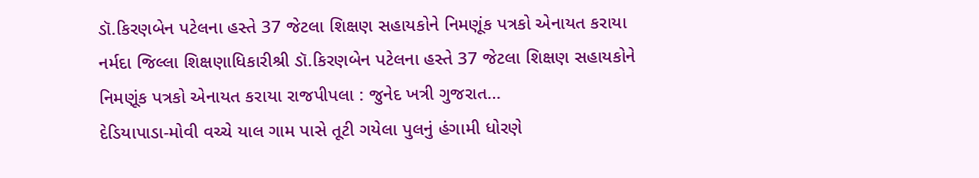ડૉ.કિરણબેન પટેલના હસ્તે 37 જેટલા શિક્ષણ સહાયકોને નિમણૂંક પત્રકો એનાયત કરાયા
નર્મદા જિલ્લા શિક્ષણાધિકારીશ્રી ડૉ.કિરણબેન પટેલના હસ્તે 37 જેટલા શિક્ષણ સહાયકોને નિમણૂંક પત્રકો એનાયત કરાયા રાજપીપલા : જુનેદ ખત્રી ગુજરાત…
દેડિયાપાડા-મોવી વચ્ચે યાલ ગામ પાસે તૂટી ગયેલા પુલનું હંગામી ધોરણે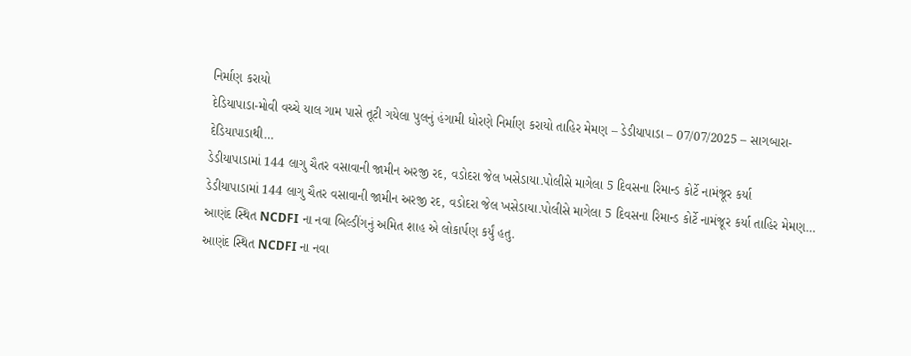નિર્માણ કરાયો
દેડિયાપાડા-મોવી વચ્ચે યાલ ગામ પાસે તૂટી ગયેલા પુલનું હંગામી ધોરણે નિર્માણ કરાયો તાહિર મેમણ – ડેડીયાપાડા – 07/07/2025 – સાગબારા-દેડિયાપાડાથી…
ડેડીયાપાડામાં 144 લાગુ ચૈતર વસાવાની જામીન અરજી રદ, વડોદરા જેલ ખસેડાયા.પોલીસે માગેલા 5 દિવસના રિમાન્ડ કોર્ટે નામંજૂર કર્યા
ડેડીયાપાડામાં 144 લાગુ ચૈતર વસાવાની જામીન અરજી રદ, વડોદરા જેલ ખસેડાયા.પોલીસે માગેલા 5 દિવસના રિમાન્ડ કોર્ટે નામંજૂર કર્યા તાહિર મેમણ…
આણંદ સ્થિત NCDFI ના નવા બિલ્ડીંગનું અમિત શાહ એ લોકાર્પણ કર્યું હતુ.
આણંદ સ્થિત NCDFI ના નવા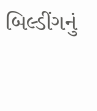બિલ્ડીંગનું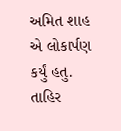અમિત શાહ એ લોકાર્પણ કર્યું હતુ. તાહિર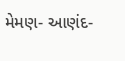મેમણ- આણંદ-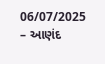06/07/2025 – આણંદ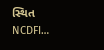સ્થિત NCDFI…